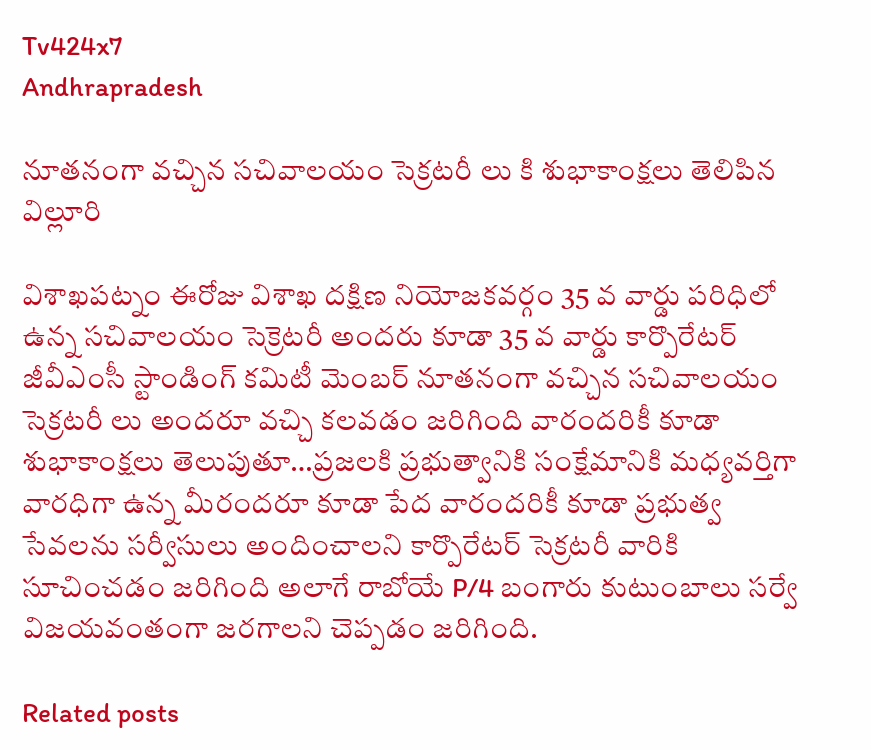Tv424x7
Andhrapradesh

నూతనంగా వచ్చిన సచివాలయం సెక్రటరీ లు కి శుభాకాంక్షలు తెలిపిన విల్లూరి

విశాఖపట్నం ఈరోజు విశాఖ దక్షిణ నియోజకవర్గం 35 వ వార్డు పరిధిలో ఉన్న సచివాలయం సెక్రెటరీ అందరు కూడా 35 వ వార్డు కార్పొరేటర్ జీవీఎంసీ స్టాండింగ్ కమిటీ మెంబర్ నూతనంగా వచ్చిన సచివాలయం సెక్రటరీ లు అందరూ వచ్చి కలవడం జరిగింది వారందరికీ కూడా శుభాకాంక్షలు తెలుపుతూ…ప్రజలకి ప్రభుత్వానికి సంక్షేమానికి మధ్యవర్తిగా వారధిగా ఉన్న మీరందరూ కూడా పేద వారందరికీ కూడా ప్రభుత్వ సేవలను సర్వీసులు అందించాలని కార్పొరేటర్ సెక్రటరీ వారికి సూచించడం జరిగింది అలాగే రాబోయే P/4 బంగారు కుటుంబాలు సర్వే విజయవంతంగా జరగాలని చెప్పడం జరిగింది.

Related posts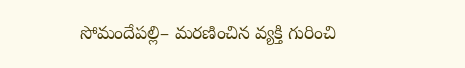సోమందేపల్లి– మరణించిన వ్యక్తి గురించి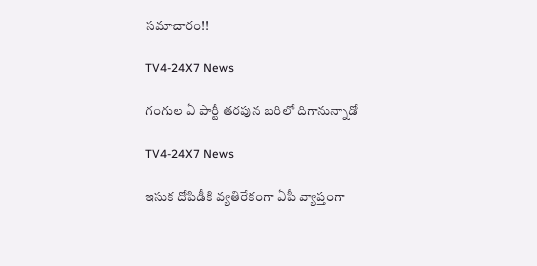సమాచారం!!

TV4-24X7 News

గంగుల ఏ పార్టీ తరపున బరిలో దిగానున్నాడో

TV4-24X7 News

ఇసుక దోపిడీకి వ్యతిరేకంగా ఏపీ వ్యాప్తంగా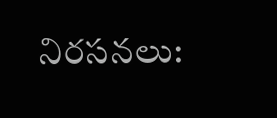నిరసనలు: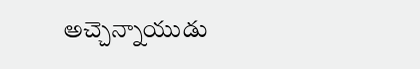అచ్చెన్నాయుడు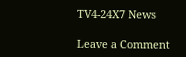TV4-24X7 News

Leave a Comment